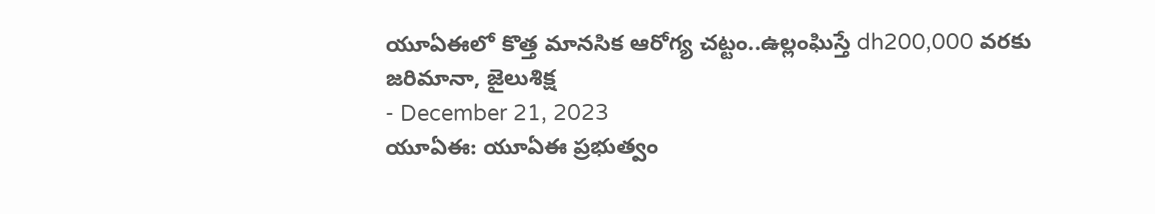యూఏఈలో కొత్త మానసిక ఆరోగ్య చట్టం..ఉల్లంఘిస్తే dh200,000 వరకు జరిమానా, జైలుశిక్ష
- December 21, 2023
యూఏఈ: యూఏఈ ప్రభుత్వం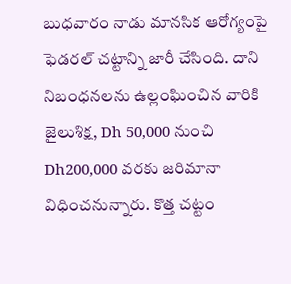బుధవారం నాడు మానసిక ఆరోగ్యంపై ఫెడరల్ చట్టాన్ని జారీ చేసింది. దాని నిబంధనలను ఉల్లంఘించిన వారికి జైలుశిక్ష, Dh 50,000 నుంచి Dh200,000 వరకు జరిమానా విధించనున్నారు. కొత్త చట్టం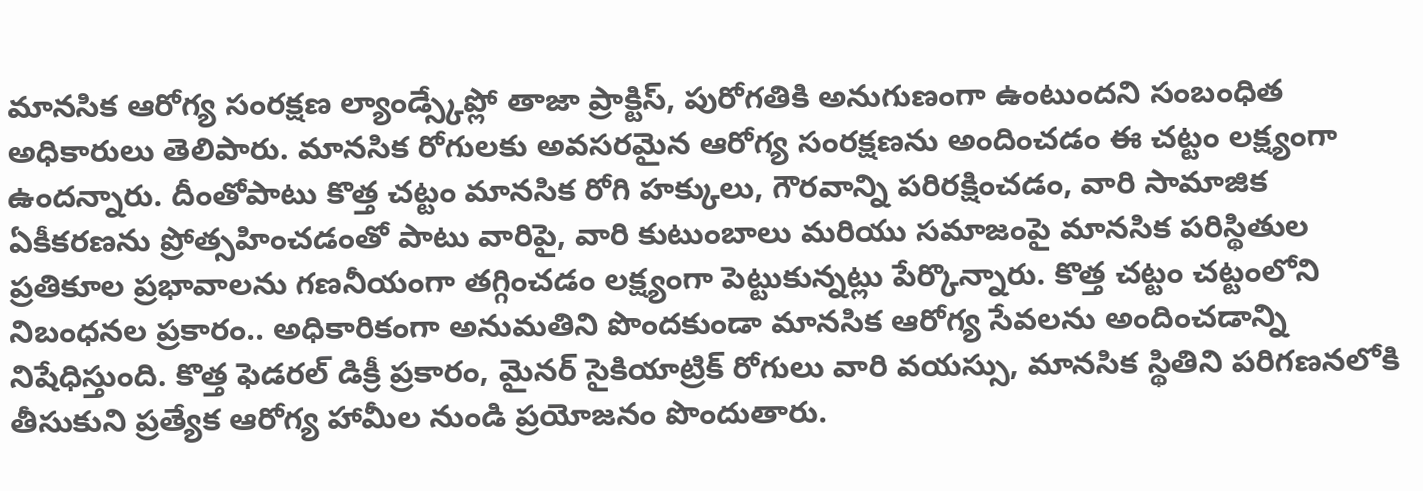మానసిక ఆరోగ్య సంరక్షణ ల్యాండ్స్కేప్లో తాజా ప్రాక్టిస్, పురోగతికి అనుగుణంగా ఉంటుందని సంబంధిత అధికారులు తెలిపారు. మానసిక రోగులకు అవసరమైన ఆరోగ్య సంరక్షణను అందించడం ఈ చట్టం లక్ష్యంగా ఉందన్నారు. దీంతోపాటు కొత్త చట్టం మానసిక రోగి హక్కులు, గౌరవాన్ని పరిరక్షించడం, వారి సామాజిక ఏకీకరణను ప్రోత్సహించడంతో పాటు వారిపై, వారి కుటుంబాలు మరియు సమాజంపై మానసిక పరిస్థితుల ప్రతికూల ప్రభావాలను గణనీయంగా తగ్గించడం లక్ష్యంగా పెట్టుకున్నట్లు పేర్కొన్నారు. కొత్త చట్టం చట్టంలోని నిబంధనల ప్రకారం.. అధికారికంగా అనుమతిని పొందకుండా మానసిక ఆరోగ్య సేవలను అందించడాన్ని నిషేధిస్తుంది. కొత్త ఫెడరల్ డిక్రీ ప్రకారం, మైనర్ సైకియాట్రిక్ రోగులు వారి వయస్సు, మానసిక స్థితిని పరిగణనలోకి తీసుకుని ప్రత్యేక ఆరోగ్య హామీల నుండి ప్రయోజనం పొందుతారు.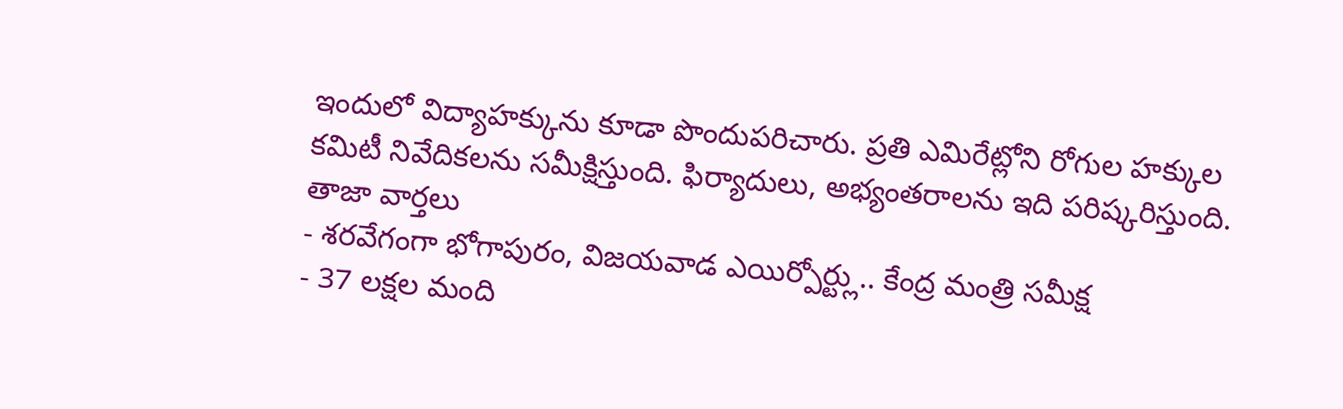ఇందులో విద్యాహక్కును కూడా పొందుపరిచారు. ప్రతి ఎమిరేట్లోని రోగుల హక్కుల కమిటీ నివేదికలను సమీక్షిస్తుంది. ఫిర్యాదులు, అభ్యంతరాలను ఇది పరిష్కరిస్తుంది.
తాజా వార్తలు
- శరవేగంగా భోగాపురం, విజయవాడ ఎయిర్పోర్ట్లు.. కేంద్ర మంత్రి సమీక్ష
- 37 లక్షల మంది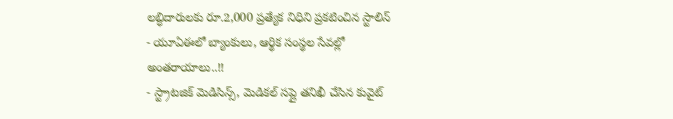లబ్ధిదారులకు రూ.2,000 ప్రత్యేక నిధిని ప్రకటించిన స్టాలిన్
- యూఏఈలో బ్యాంకులు, ఆర్థిక సంస్థల సేవల్లో అంతరాయాలు..!!
- స్ట్రాటజిక్ మెడిసిన్స్, మెడికల్ సప్లై తనిఖీ చేసిన కువైట్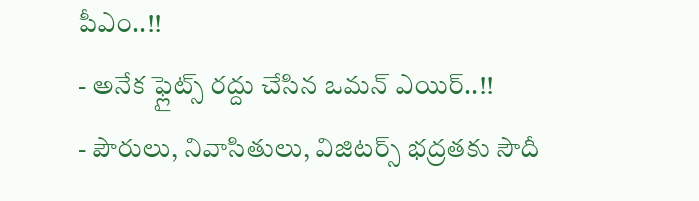పీఎం..!!
- అనేక ఫ్లైట్స్ రద్దు చేసిన ఒమన్ ఎయిర్..!!
- పౌరులు, నివాసితులు, విజిటర్స్ భద్రతకు సౌదీ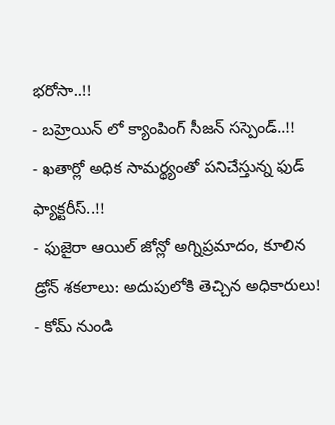భరోసా..!!
- బహ్రెయిన్ లో క్యాంపింగ్ సీజన్ సస్పెండ్..!!
- ఖతార్లో అధిక సామర్థ్యంతో పనిచేస్తున్న ఫుడ్ ఫ్యాక్టరీస్..!!
- ఫుజైరా ఆయిల్ జోన్లో అగ్నిప్రమాదం, కూలిన డ్రోన్ శకలాలు: అదుపులోకి తెచ్చిన అధికారులు!
- కోమ్ నుండి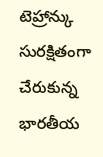టెహ్రాన్కు సురక్షితంగా చేరుకున్న భారతీయ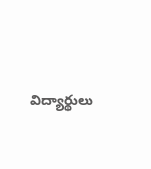విద్యార్థులు